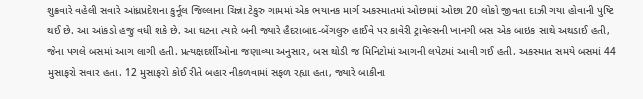શુક્રવારે વહેલી સવારે આંધ્રપ્રદેશના કુર્નૂલ જિલ્લાના ચિન્ના ટેકુરુ ગામમાં એક ભયાનક માર્ગ અકસ્માતમાં ઓછામાં ઓછા 20 લોકો જીવતા દાઝી ગયા હોવાની પુષ્ટિ થઈ છે. આ આંકડો હજુ વધી શકે છે. આ ઘટના ત્યારે બની જ્યારે હૈદરાબાદ-બેંગલુરુ હાઈવે પર કાવેરી ટ્રાવેલ્સની ખાનગી બસ એક બાઇક સાથે અથડાઈ હતી, જેના પગલે બસમાં આગ લાગી હતી. પ્રત્યક્ષદર્શીઓના જણાવ્યા અનુસાર, બસ થોડી જ મિનિટોમાં આગની લપેટમાં આવી ગઈ હતી. અકસ્માત સમયે બસમાં 44 મુસાફરો સવાર હતા. 12 મુસાફરો કોઈ રીતે બહાર નીકળવામાં સફળ રહ્યા હતા, જ્યારે બાકીના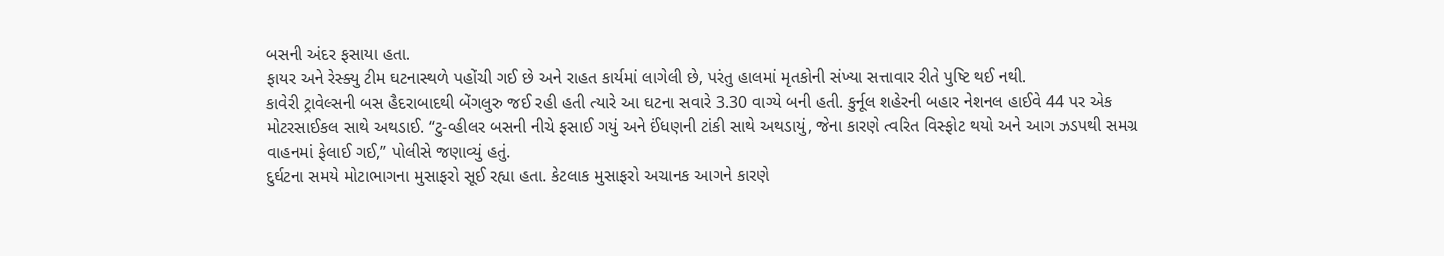બસની અંદર ફસાયા હતા.
ફાયર અને રેસ્ક્યુ ટીમ ઘટનાસ્થળે પહોંચી ગઈ છે અને રાહત કાર્યમાં લાગેલી છે, પરંતુ હાલમાં મૃતકોની સંખ્યા સત્તાવાર રીતે પુષ્ટિ થઈ નથી.
કાવેરી ટ્રાવેલ્સની બસ હૈદરાબાદથી બેંગલુરુ જઈ રહી હતી ત્યારે આ ઘટના સવારે 3.30 વાગ્યે બની હતી. કુર્નૂલ શહેરની બહાર નેશનલ હાઈવે 44 પર એક મોટરસાઈકલ સાથે અથડાઈ. “ટુ-વ્હીલર બસની નીચે ફસાઈ ગયું અને ઈંધણની ટાંકી સાથે અથડાયું, જેના કારણે ત્વરિત વિસ્ફોટ થયો અને આગ ઝડપથી સમગ્ર વાહનમાં ફેલાઈ ગઈ,” પોલીસે જણાવ્યું હતું.
દુર્ઘટના સમયે મોટાભાગના મુસાફરો સૂઈ રહ્યા હતા. કેટલાક મુસાફરો અચાનક આગને કારણે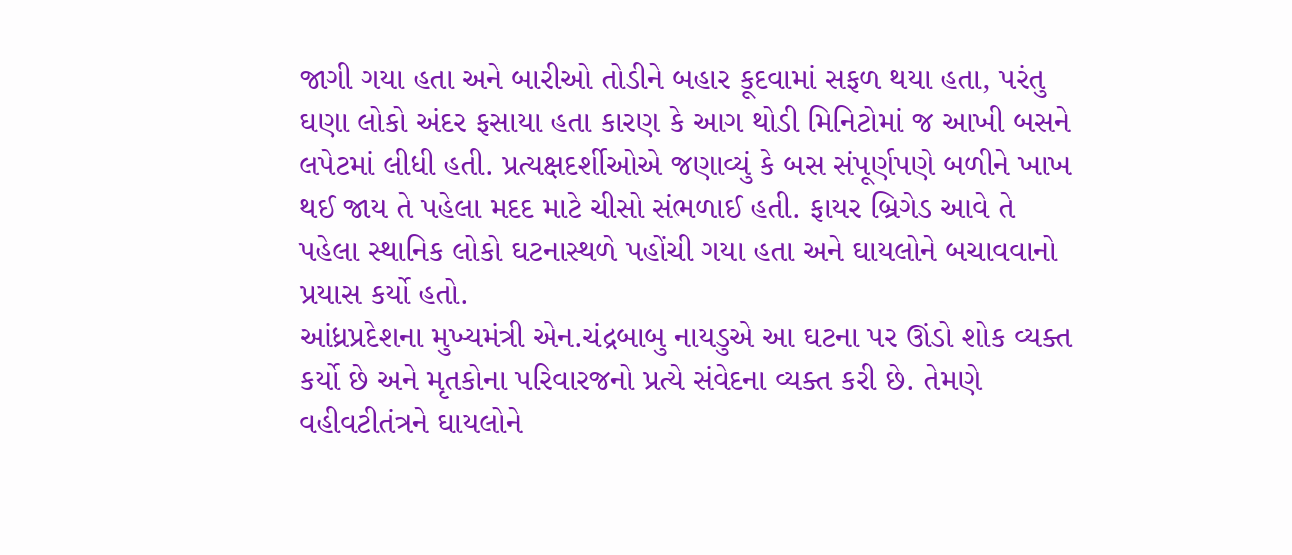જાગી ગયા હતા અને બારીઓ તોડીને બહાર કૂદવામાં સફળ થયા હતા, પરંતુ ઘણા લોકો અંદર ફસાયા હતા કારણ કે આગ થોડી મિનિટોમાં જ આખી બસને લપેટમાં લીધી હતી. પ્રત્યક્ષદર્શીઓએ જણાવ્યું કે બસ સંપૂર્ણપણે બળીને ખાખ થઈ જાય તે પહેલા મદદ માટે ચીસો સંભળાઈ હતી. ફાયર બ્રિગેડ આવે તે પહેલા સ્થાનિક લોકો ઘટનાસ્થળે પહોંચી ગયા હતા અને ઘાયલોને બચાવવાનો પ્રયાસ કર્યો હતો.
આંધ્રપ્રદેશના મુખ્યમંત્રી એન.ચંદ્રબાબુ નાયડુએ આ ઘટના પર ઊંડો શોક વ્યક્ત કર્યો છે અને મૃતકોના પરિવારજનો પ્રત્યે સંવેદના વ્યક્ત કરી છે. તેમણે વહીવટીતંત્રને ઘાયલોને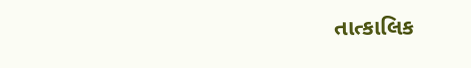તાત્કાલિક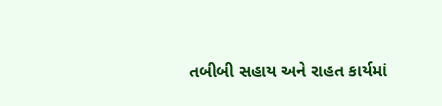તબીબી સહાય અને રાહત કાર્યમાં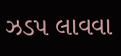ઝડપ લાવવા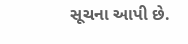સૂચના આપી છે.